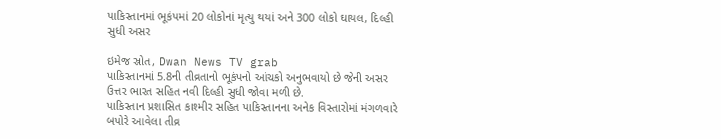પાકિસ્તાનમાં ભૂકંપમાં 20 લોકોનાં મૃત્યુ થયાં અને 300 લોકો ઘાયલ, દિલ્હી સુધી અસર

ઇમેજ સ્રોત, Dwan News TV grab
પાકિસ્તાનમાં 5.8ની તીવ્રતાનો ભૂકંપનો આંચકો અનુભવાયો છે જેની અસર ઉત્તર ભારત સહિત નવી દિલ્હી સુધી જોવા મળી છે.
પાકિસ્તાન પ્રશાસિત કાશ્મીર સહિત પાકિસ્તાનના અનેક વિસ્તારોમાં મંગળવારે બપોરે આવેલા તીવ્ર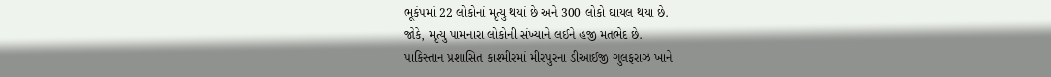ભૂકંપમાં 22 લોકોનાં મૃત્યુ થયાં છે અને 300 લોકો ઘાયલ થયા છે.
જોકે, મૃત્યુ પામનારા લોકોની સંખ્યાને લઈને હજી મતભેદ છે.
પાકિસ્તાન પ્રશાસિત કાશ્મીરમાં મીરપુરના ડીઆઈજી ગુલફરાઝ ખાને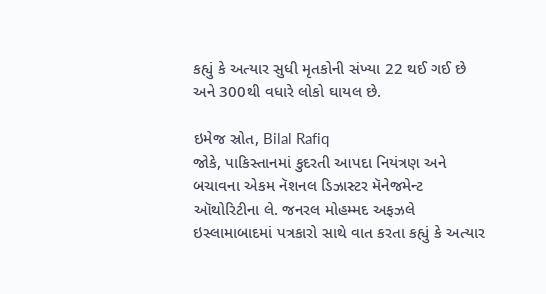કહ્યું કે અત્યાર સુધી મૃતકોની સંખ્યા 22 થઈ ગઈ છે અને 300થી વધારે લોકો ઘાયલ છે.

ઇમેજ સ્રોત, Bilal Rafiq
જોકે, પાકિસ્તાનમાં કુદરતી આપદા નિયંત્રણ અને બચાવના એકમ નૅશનલ ડિઝાસ્ટર મૅનેજમેન્ટ ઑથોરિટીના લે. જનરલ મોહમ્મદ અફઝલે ઇસ્લામાબાદમાં પત્રકારો સાથે વાત કરતા કહ્યું કે અત્યાર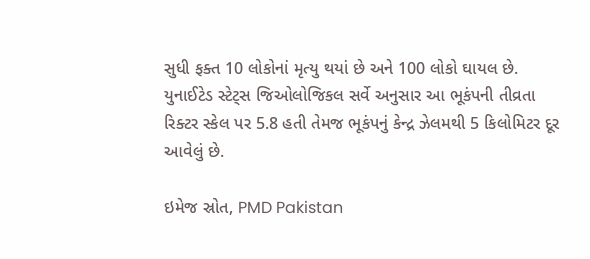સુધી ફક્ત 10 લોકોનાં મૃત્યુ થયાં છે અને 100 લોકો ઘાયલ છે.
યુનાઈટેડ સ્ટેટ્સ જિઓલોજિકલ સર્વે અનુસાર આ ભૂકંપની તીવ્રતા રિક્ટર સ્કેલ પર 5.8 હતી તેમજ ભૂકંપનું કેન્દ્ર ઝેલમથી 5 કિલોમિટર દૂર આવેલું છે.

ઇમેજ સ્રોત, PMD Pakistan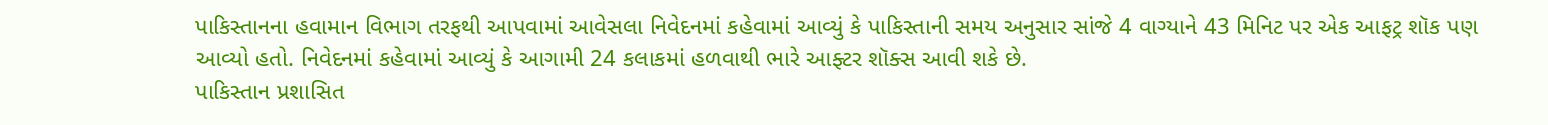પાકિસ્તાનના હવામાન વિભાગ તરફથી આપવામાં આવેસલા નિવેદનમાં કહેવામાં આવ્યું કે પાકિસ્તાની સમય અનુસાર સાંજે 4 વાગ્યાને 43 મિનિટ પર એક આફટ્ર શૉક પણ આવ્યો હતો. નિવેદનમાં કહેવામાં આવ્યું કે આગામી 24 કલાકમાં હળવાથી ભારે આફ્ટર શૉક્સ આવી શકે છે.
પાકિસ્તાન પ્રશાસિત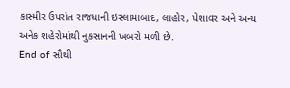કાસ્મીર ઉપરાંત રાજધાની ઇસ્લામાબાદ, લાહોર, પેશાવર અને અન્ય અનેક શહેરોમાંથી નુકસાનની ખબરો મળી છે.
End of સૌથી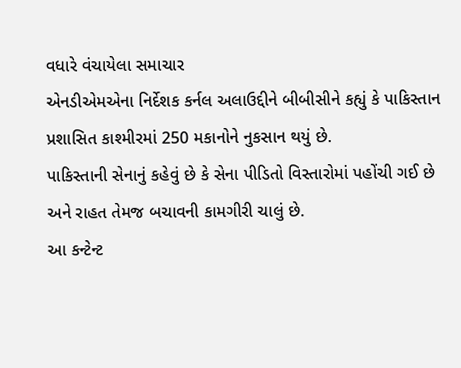વધારે વંચાયેલા સમાચાર
એનડીએમએના નિર્દેશક કર્નલ અલાઉદ્દીને બીબીસીને કહ્યું કે પાકિસ્તાન પ્રશાસિત કાશ્મીરમાં 250 મકાનોને નુકસાન થયું છે.
પાકિસ્તાની સેનાનું કહેવું છે કે સેના પીડિતો વિસ્તારોમાં પહોંચી ગઈ છે અને રાહત તેમજ બચાવની કામગીરી ચાલું છે.
આ કન્ટેન્ટ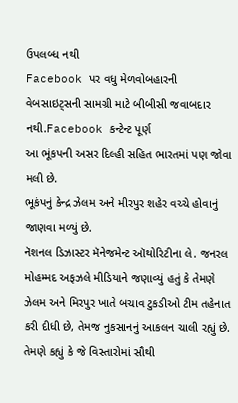ઉપલબ્ધ નથી
Facebook પર વધુ મેળવોબહારની વેબસાઇટ્સની સામગ્રી માટે બીબીસી જવાબદાર નથી.Facebook કન્ટેન્ટ પૂર્ણ
આ ભૂંકપની અસર દિલ્હી સહિત ભારતમાં પણ જોવા મલી છે.
ભૂકંપનું કેન્દ્ર ઝેલમ અને મીરપુર શહેર વચ્ચે હોવાનું જાણવા મળ્યું છે.
નૅશનલ ડિઝાસ્ટર મૅનેજમેન્ટ ઑથોરિટીના લે. જનરલ મોહમ્મદ અફઝલે મીડિયાને જણાવ્યું હતું કે તેમણે ઝેલમ અને મિરપુર ખાતે બચાવ ટુકડીઓ ટીમ તહેનાત કરી દીધી છે, તેમજ નુકસાનનું આકલન ચાલી રહ્યું છે.
તેમણે કહ્યું કે જે વિસ્તારોમાં સૌથી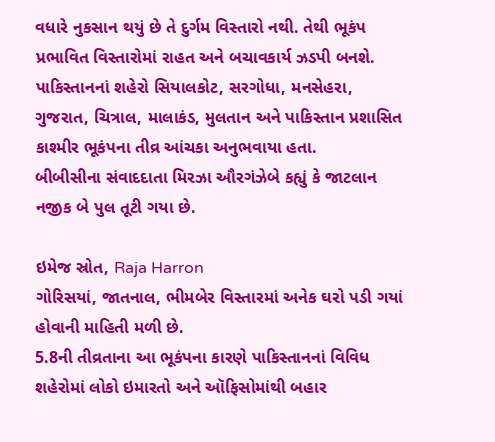વધારે નુકસાન થયું છે તે દુર્ગમ વિસ્તારો નથી. તેથી ભૂકંપ પ્રભાવિત વિસ્તારોમાં રાહત અને બચાવકાર્ય ઝડપી બનશે.
પાકિસ્તાનનાં શહેરો સિયાલકોટ, સરગોધા, મનસેહરા, ગુજરાત, ચિત્રાલ, માલાકંડ, મુલતાન અને પાકિસ્તાન પ્રશાસિત કાશ્મીર ભૂકંપના તીવ્ર આંચકા અનુભવાયા હતા.
બીબીસીના સંવાદદાતા મિરઝા ઔરગંઝેબે કહ્યું કે જાટલાન નજીક બે પુલ તૂટી ગયા છે.

ઇમેજ સ્રોત, Raja Harron
ગોરિસયાં, જાતનાલ, ભીમબેર વિસ્તારમાં અનેક ઘરો પડી ગયાં હોવાની માહિતી મળી છે.
5.8ની તીવ્રતાના આ ભૂકંપના કારણે પાકિસ્તાનનાં વિવિધ શહેરોમાં લોકો ઇમારતો અને ઑફિસોમાંથી બહાર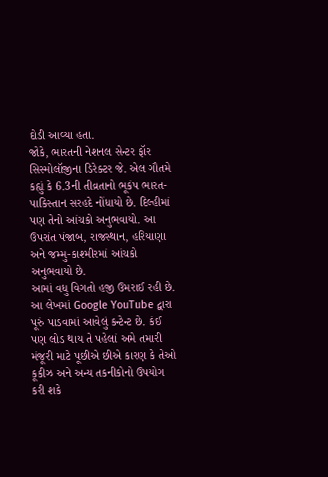દોડી આવ્યા હતા.
જોકે, ભારતની નેશનલ સેન્ટર ફૉર સિસ્મોલૉજીના ડિરેક્ટર જે. એલ ગૌતમે કહ્યું કે 6.3ની તીવ્રતાનો ભૂકંપ ભારત-પાકિસ્તાન સરહદે નોંધાયો છે. દિલ્હીમાં પણ તેનો આંચકો અનુભવાયો. આ ઉપરાંત પંજાબ, રાજસ્થાન, હરિયાણા અને જમ્મુ-કાશ્મીરમાં આંચકો અનુભવાયો છે.
આમાં વધુ વિગતો હજી ઉમરાઈ રહી છે.
આ લેખમાં Google YouTube દ્વારા પૂરું પાડવામાં આવેલું કન્ટેન્ટ છે. કંઈ પણ લોડ થાય તે પહેલાં અમે તમારી મંજૂરી માટે પૂછીએ છીએ કારણ કે તેઓ કૂકીઝ અને અન્ય તકનીકોનો ઉપયોગ કરી શકે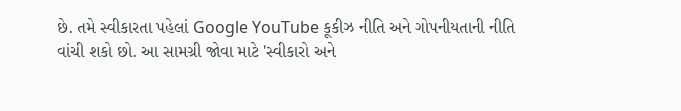છે. તમે સ્વીકારતા પહેલાં Google YouTube કૂકીઝ નીતિ અને ગોપનીયતાની નીતિ વાંચી શકો છો. આ સામગ્રી જોવા માટે 'સ્વીકારો અને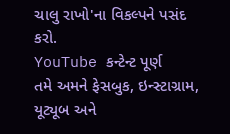ચાલુ રાખો'ના વિકલ્પને પસંદ કરો.
YouTube કન્ટેન્ટ પૂર્ણ
તમે અમને ફેસબુક, ઇન્સ્ટાગ્રામ, યૂટ્યૂબ અને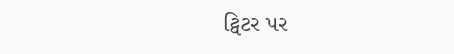ટ્વિટર પર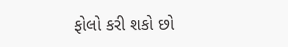ફોલો કરી શકો છો